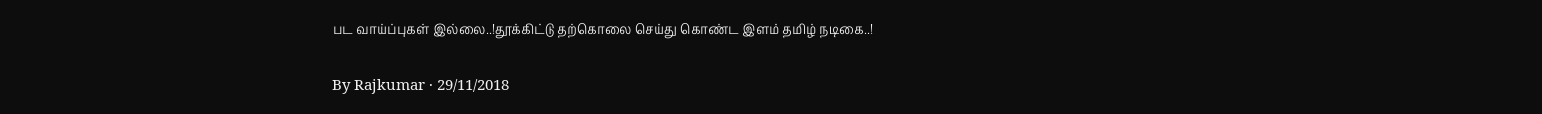பட வாய்ப்புகள் இல்லை..!தூக்கிட்டு தற்கொலை செய்து கொண்ட இளம் தமிழ் நடிகை..!

By Rajkumar · 29/11/2018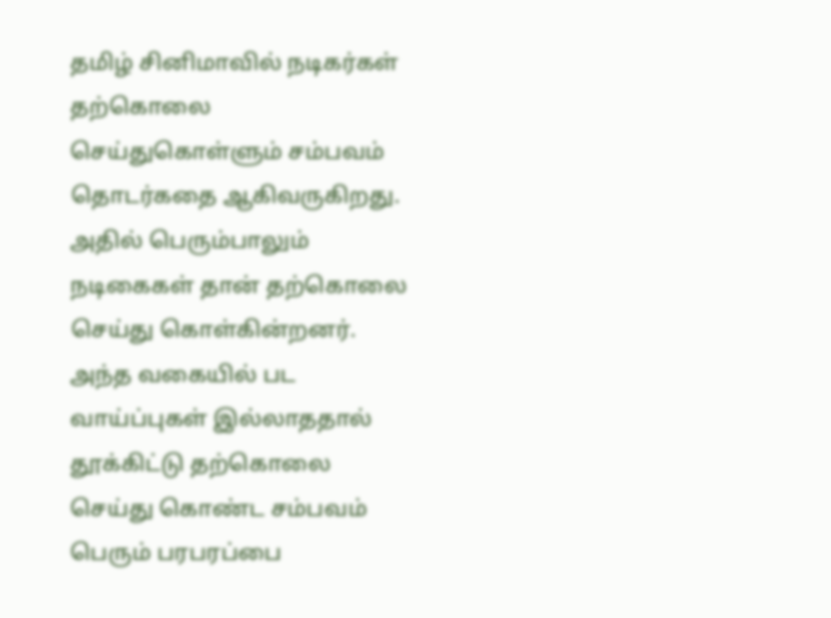தமிழ் சினிமாவில் நடிகர்கள் தற்கொலை செய்துகொள்ளும் சம்பவம் தொடர்கதை ஆகிவருகிறது. அதில் பெரும்பாலும் நடிகைகள் தான் தற்கொலை செய்து கொள்கின்றனர். அந்த வகையில் பட வாய்ப்புகள் இல்லாததால் தூக்கிட்டு தற்கொலை செய்து கொண்ட சம்பவம் பெரும் பரபரப்பை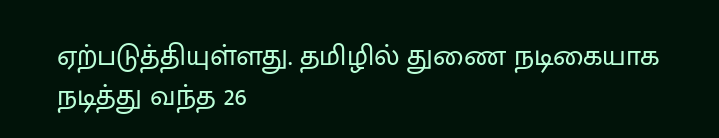ஏற்படுத்தியுள்ளது. தமிழில் துணை நடிகையாக நடித்து வந்த 26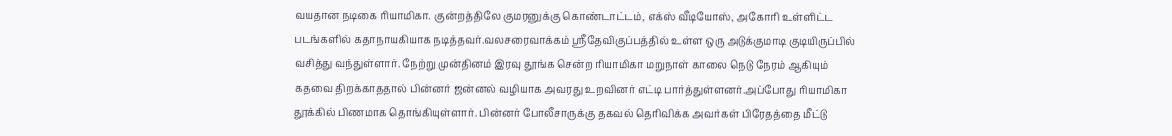வயதான நடிகை ரியாமிகா. குன்றத்திலே குமரனுக்கு கொண்டாட்டம், எக்ஸ் வீடியோஸ், அகோரி உள்ளிட்ட படங்களில் கதாநாயகியாக நடித்தவர்.வலசரைவாக்கம் ஸ்ரீதேவிகுப்பத்தில் உள்ள ஒரு அடுக்குமாடி குடியிருப்பில் வசித்து வந்துள்ளார். நேற்று முன்தினம் இரவு தூங்க சென்ற ரியாமிகா மறுநாள் காலை நெடு நேரம் ஆகியும் கதவை திறக்காததால் பின்னர் ஜன்னல் வழியாக அவரது உறவினர் எட்டி பார்த்துள்ளனர்.அப்போது ரியாமிகா தூக்கில் பிணமாக தொங்கியுள்ளார். பின்னர் போலீசாருக்கு தகவல் தெரிவிக்க அவர்கள் பிரேதத்தை மீட்டு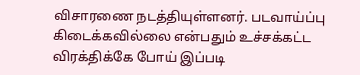விசாரணை நடத்தியுள்ளனர். படவாய்ப்பு கிடைக்கவில்லை என்பதும் உச்சக்கட்ட விரக்திக்கே போய் இப்படி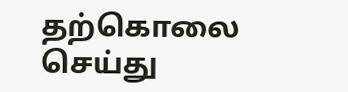தற்கொலை செய்து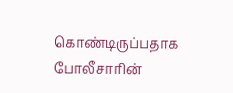கொண்டிருப்பதாக போலீசாரின்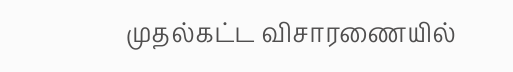முதல்கட்ட விசாரணையில்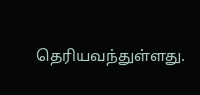தெரியவந்துள்ளது.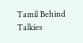Tamil Behind Talkies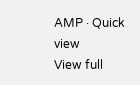AMP · Quick view
View full